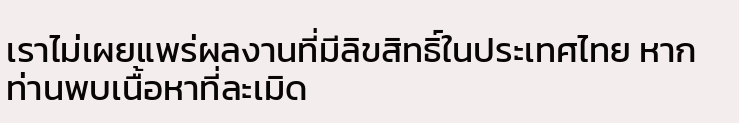เราไม่เผยแพร่ผลงานที่มีลิขสิทธิ์ในประเทศไทย หากท่านพบเนื้อหาที่ละเมิด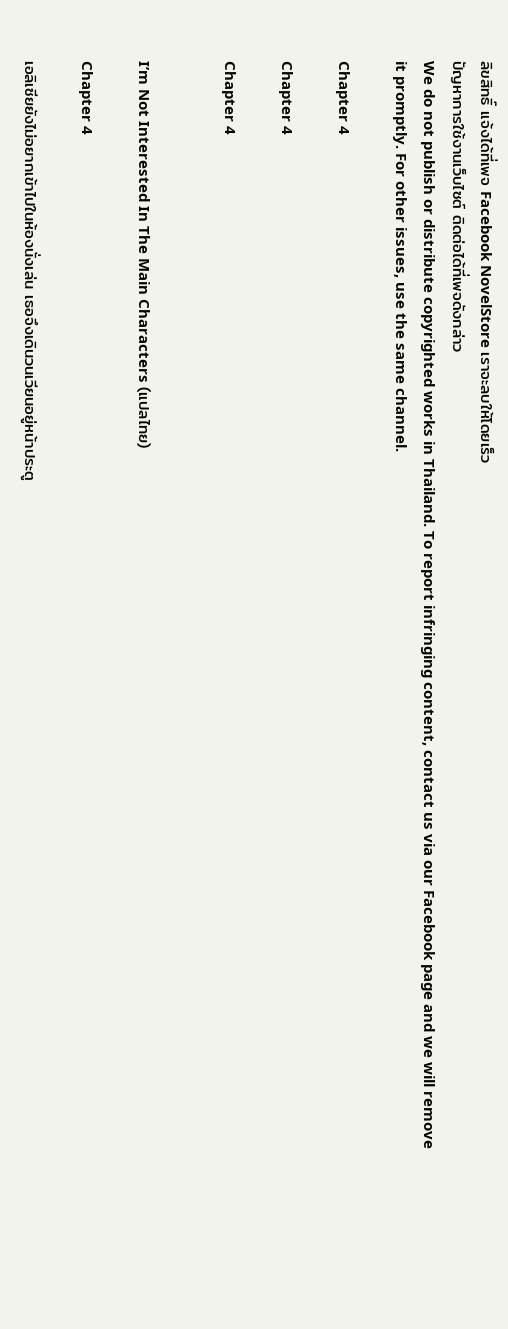ลิขสิทธิ์ แจ้งได้ที่เพจ Facebook NovelStore เราจะลบให้โดยเร็ว
ปัญหาการใช้งานเว็บไซต์ ติดต่อได้ที่เพจดังกล่าว
We do not publish or distribute copyrighted works in Thailand. To report infringing content, contact us via our Facebook page and we will remove it promptly. For other issues, use the same channel.

Chapter 4

Chapter 4

Chapter 4


I’m Not Interested In The Main Characters (แปลไทย)

Chapter 4

เอลิเซียยังไม่อยากเข้าไปในห้องนั่งเล่น เธอจึงเดินวนเวียนอยู่หน้าประตู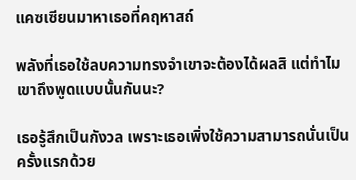แคซเซียนมาหาเธอที่คฤหาสถ์

พลังที่เธอใช้ลบความทรงจำเขาจะต้องได้ผลสิ แต่ทำไมเขาถึงพูดแบบนั้นกันนะ?

เธอรู้สึกเป็นกังวล เพราะเธอเพิ่งใช้ความสามารถนั่นเป็นครั้งแรกด้วย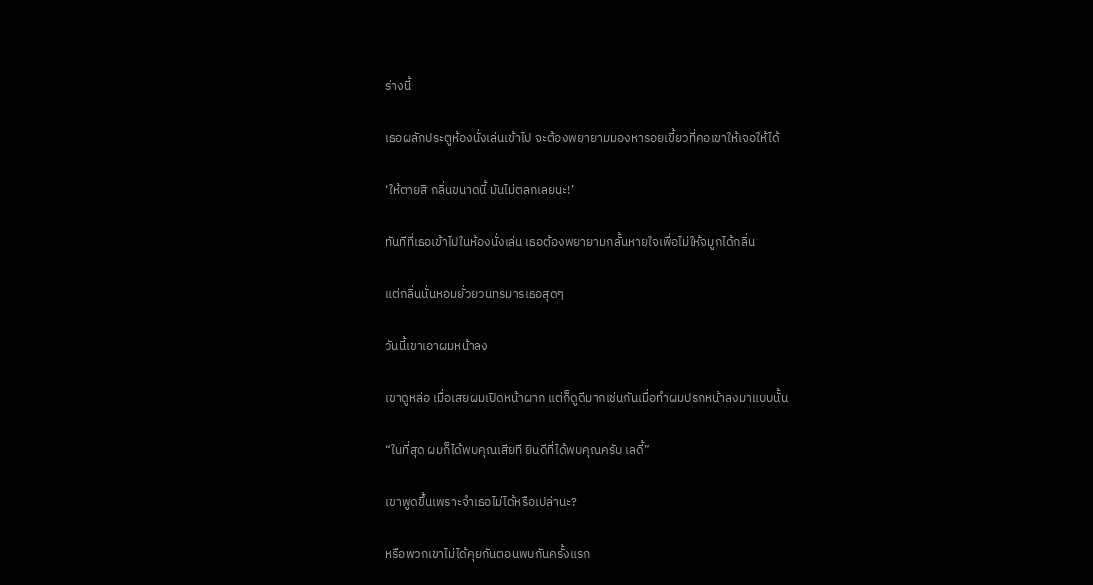ร่างนี้

เธอผลักประตูห้องนั่งเล่นเข้าไป จะต้องพยายามมองหารอยเขี้ยวที่คอเขาให้เจอให้ได้

‘ให้ตายสิ กลิ่นขนาดนี้ มันไม่ตลกเลยนะ!’

ทันทีที่เธอเข้าไปในห้องนั่งเล่น เธอต้องพยายามกลั้นหายใจเพื่อไม่ให้จมูกได้กลิ่น

แต่กลิ่นนั่นหอมยั่วยวนทรมารเธอสุดๆ

วันนี้เขาเอาผมหน้าลง

เขาดูหล่อ เมื่อเสยผมเปิดหน้าผาก แต่ก็ดูดีมากเช่นกันเมื่อทำผมปรกหน้าลงมาแบบนั้น

“ในที่สุด ผมก็ได้พบคุณเสียที ยินดีที่ได้พบคุณครับ เลดี้”

เขาพูดขึ้นเพราะจำเธอไม่ได้หรือเปล่านะ?

หรือพวกเขาไม่ได้คุยกันตอนพบกันครั้งแรก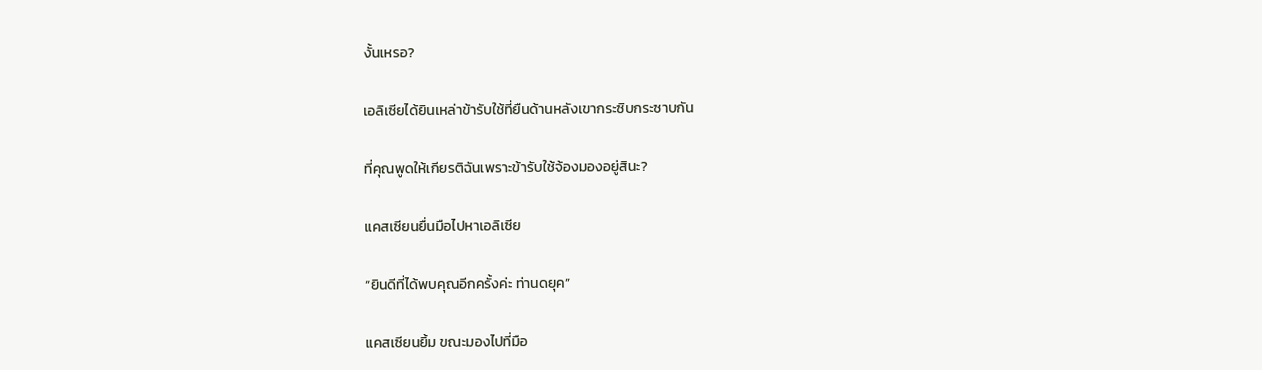งั้นเหรอ?

เอลิเซียได้ยินเหล่าข้ารับใช้ที่ยืนด้านหลังเขากระซิบกระซาบกัน

ที่คุณพูดให้เกียรติฉันเพราะข้ารับใช้จ้องมองอยู่สินะ?

แคสเซียนยื่นมือไปหาเอลิเซีย

“ยินดีที่ได้พบคุณอีกครั้งค่ะ ท่านดยุค”

แคสเซียนยิ้ม ขณะมองไปที่มือ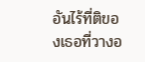อันไร้ที่ติของเธอที่วางอ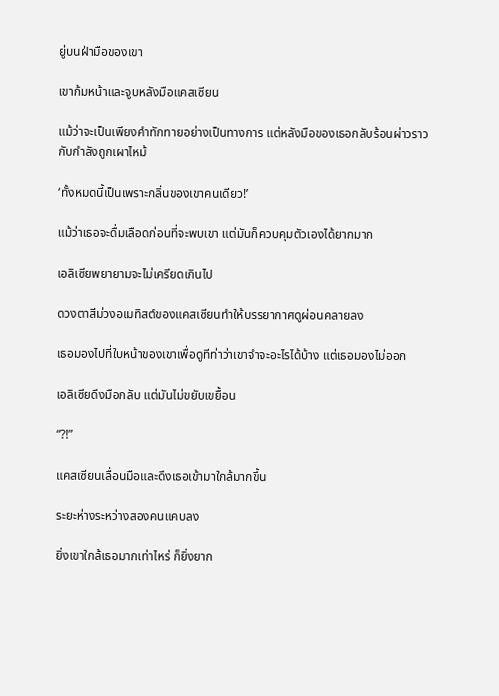ยู่บนฝ่ามือของเขา

เขาก้มหน้าและจูบหลังมือแคสเซียน

แม้ว่าจะเป็นเพียงคำทักทายอย่างเป็นทางการ แต่หลังมือของเธอกลับร้อนผ่าวราวกับกำลังถูกเผาไหม้

‘ทั้งหมดนี้เป็นเพราะกลิ่นของเขาคนเดียว!’

แม้ว่าเธอจะดื่มเลือดก่อนที่จะพบเขา แต่มันก็ควบคุมตัวเองได้ยากมาก

เอลิเซียพยายามจะไม่เครียดเกินไป

ดวงตาสีม่วงอเมทิสต์ของแคสเซียนทำให้บรรยากาศดูผ่อนคลายลง

เธอมองไปที่ใบหน้าของเขาเพื่อดูทีท่าว่าเขาจำจะอะไรได้บ้าง แต่เธอมองไม่ออก

เอลิเซียดึงมือกลับ แต่มันไม่ขยับเขยื้อน

“?!”

แคสเซียนเลื่อนมือและดึงเธอเข้ามาใกล้มากขึ้น

ระยะห่างระหว่างสองคนแคบลง

ยิ่งเขาใกล้เธอมากเท่าไหร่ ก็ยิ่งยาก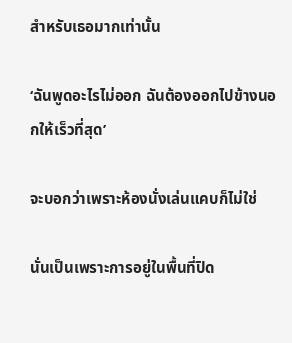สำหรับเธอมากเท่านั้น

‘ฉันพูดอะไรไม่ออก ฉันต้องออกไปข้างนอกให้เร็วที่สุด’

จะบอกว่าเพราะห้องนั่งเล่นแคบก็ไม่ใช่

นั่นเป็นเพราะการอยู่ในพื้นที่ปิด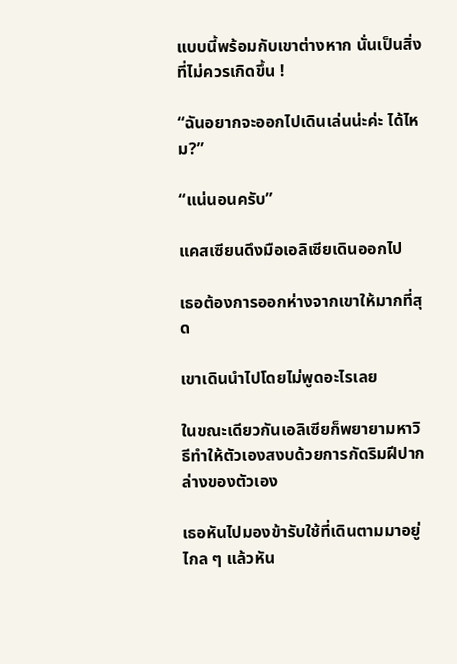แบบนี้พร้อมกับเขาต่างหาก นั่นเป็นสิ่งที่ไม่ควรเกิดขึ้น !

“ฉันอยากจะออกไปเดินเล่นน่ะค่ะ ได้ไหม?”

“แน่นอนครับ”

แคสเซียนดึงมือเอลิเซียเดินออกไป

เธอต้องการออกห่างจากเขาให้มากที่สุด

เขาเดินนำไปโดยไม่พูดอะไรเลย

ในขณะเดียวกันเอลิเซียก็พยายามหาวิธีทำให้ตัวเองสงบด้วยการกัดริมฝีปากล่างของตัวเอง

เธอหันไปมองข้ารับใช้ที่เดินตามมาอยู่ไกล ๆ แล้วหัน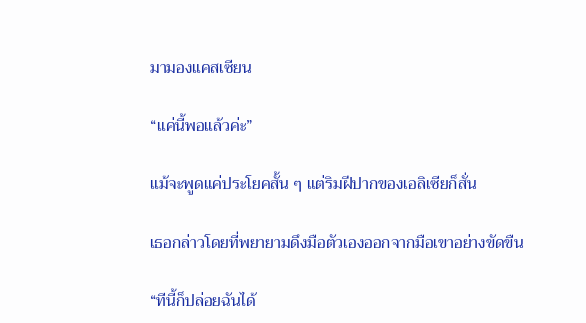มามองแคสเซียน

“แค่นี้พอแล้วค่ะ”

แม้จะพูดแค่ประโยคสั้น ๆ แต่ริมฝีปากของเอลิเซียก็สั่น

เธอกล่าวโดยที่พยายามดึงมือตัวเองออกจากมือเขาอย่างขัดขืน

“ทีนี้ก็ปล่อยฉันได้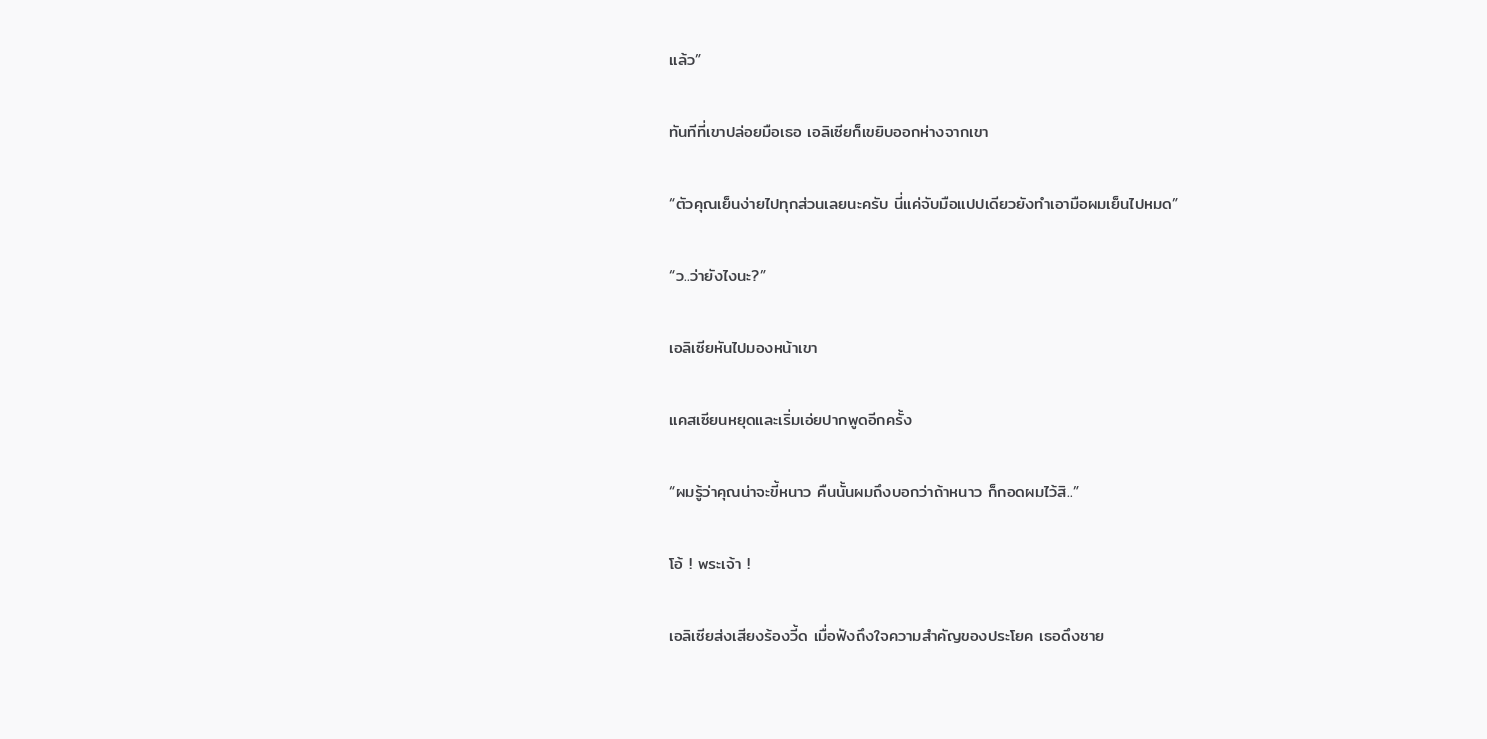แล้ว”

ทันทีที่เขาปล่อยมือเธอ เอลิเซียก็เขยิบออกห่างจากเขา

“ตัวคุณเย็นง่ายไปทุกส่วนเลยนะครับ นี่แค่จับมือแปปเดียวยังทำเอามือผมเย็นไปหมด”

“ว..ว่ายังไงนะ?”

เอลิเซียหันไปมองหน้าเขา

แคสเซียนหยุดและเริ่มเอ่ยปากพูดอีกครั้ง

“ผมรู้ว่าคุณน่าจะขี้หนาว คืนนั้นผมถึงบอกว่าถ้าหนาว ก็กอดผมไว้สิ..”

โอ้ ! พระเจ้า !

เอลิเซียส่งเสียงร้องวี้ด เมื่อฟังถึงใจความสำคัญของประโยค เธอดึงชาย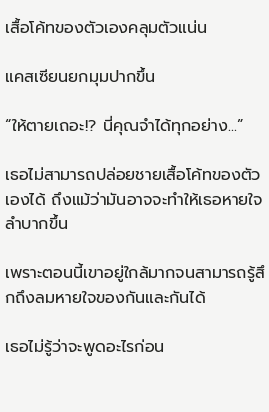เสื้อโค้ทของตัวเองคลุมตัวแน่น

แคสเซียนยกมุมปากขึ้น

“ให้ตายเถอะ!? นี่คุณจำได้ทุกอย่าง...”

เธอไม่สามารถปล่อยชายเสื้อโค้ทของตัวเองได้ ถึงแม้ว่ามันอาจจะทำให้เธอหายใจลำบากขึ้น

เพราะตอนนี้เขาอยู่ใกล้มากจนสามารถรู้สึกถึงลมหายใจของกันและกันได้

เธอไม่รู้ว่าจะพูดอะไรก่อน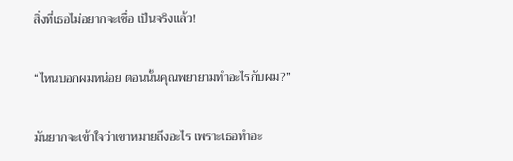สิ่งที่เธอไม่อยากจะเชื่อ เป็นจริงแล้ว!

“ไหนบอกผมหน่อย ตอนนั้นคุณพยายามทำอะไรกับผม?”

มันยากจะเข้าใจว่าเขาหมายถึงอะไร เพราะเธอทำอะ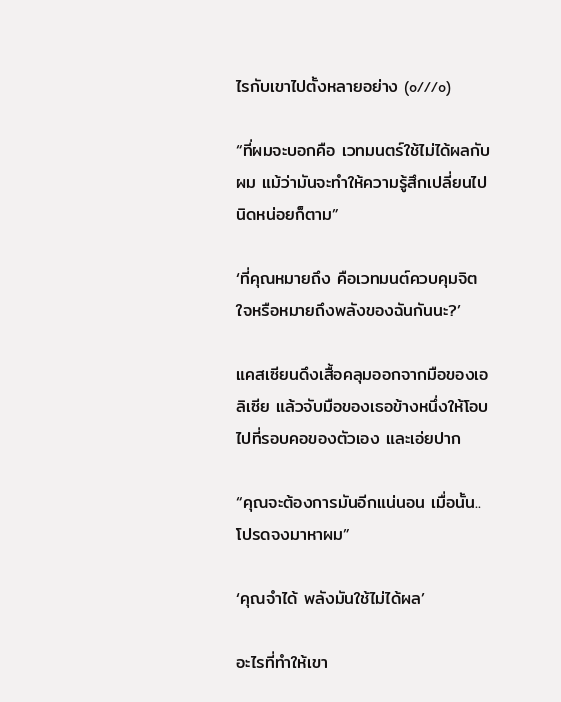ไรกับเขาไปตั้งหลายอย่าง (o///o)

“ที่ผมจะบอกคือ เวทมนตร์ใช้ไม่ได้ผลกับผม แม้ว่ามันจะทำให้ความรู้สึกเปลี่ยนไปนิดหน่อยก็ตาม”

‘ที่คุณหมายถึง คือเวทมนต์ควบคุมจิตใจหรือหมายถึงพลังของฉันกันนะ?’

แคสเซียนดึงเสื้อคลุมออกจากมือของเอลิเซีย แล้วจับมือของเธอข้างหนึ่งให้โอบไปที่รอบคอของตัวเอง และเอ่ยปาก

“คุณจะต้องการมันอีกแน่นอน เมื่อนั้น.. โปรดจงมาหาผม”

‘คุณจำได้ พลังมันใช้ไม่ได้ผล’

อะไรที่ทำให้เขา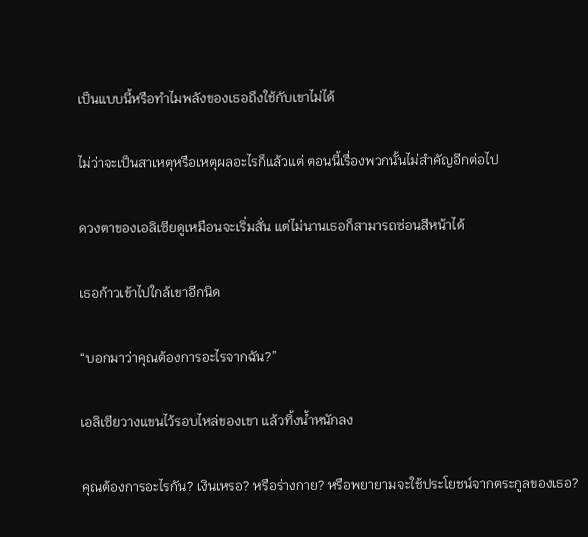เป็นแบบนี้หรือทำไมพลังของเธอถึงใช้กับเขาไม่ได้

ไม่ว่าจะเป็นสาเหตุหรือเหตุผลอะไรก็แล้วแต่ ตอนนี้เรื่องพวกนั้นไม่สำคัญอีกต่อไป

ดวงตาของเอลิเซียดูเหมือนจะเริ่มสั่น แต่ไม่นานเธอก็สามารถซ่อนสีหน้าได้

เธอก้าวเข้าไปใกล้เขาอีกนิด

“บอกมาว่าคุณต้องการอะไรจากฉัน?”

เอลิเซียวางแขนไว้รอบไหล่ของเขา แล้วทิ้งน้ำหนักลง

คุณต้องการอะไรกัน? เงินเหรอ? หรือร่างกาย? หรือพยายามจะใช้ประโยชน์จากตระกูลของเธอ?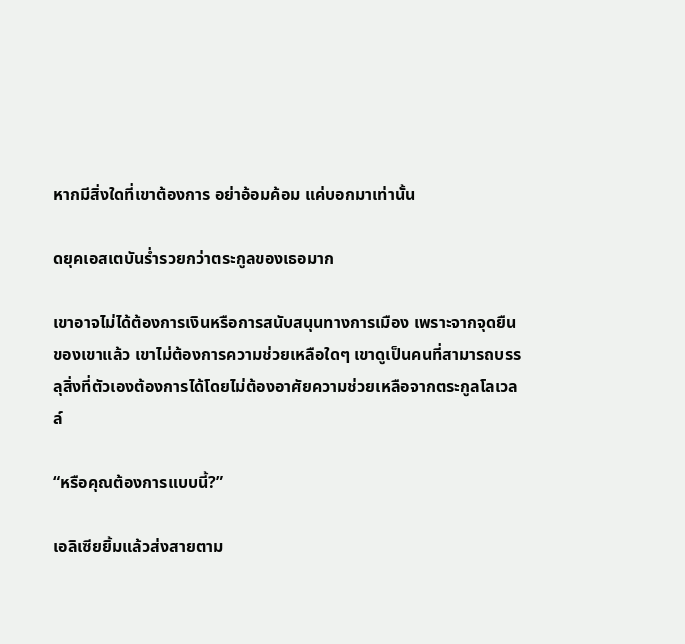หากมีสิ่งใดที่เขาต้องการ อย่าอ้อมค้อม แค่บอกมาเท่านั้น

ดยุคเอสเตบันร่ำรวยกว่าตระกูลของเธอมาก

เขาอาจไม่ได้ต้องการเงินหรือการสนับสนุนทางการเมือง เพราะจากจุดยืนของเขาแล้ว เขาไม่ต้องการความช่วยเหลือใดๆ เขาดูเป็นคนที่สามารถบรรลุสิ่งที่ตัวเองต้องการได้โดยไม่ต้องอาศัยความช่วยเหลือจากตระกูลโลเวลล์

“หรือคุณต้องการแบบนี้?”

เอลิเซียยิ้มแล้วส่งสายตาม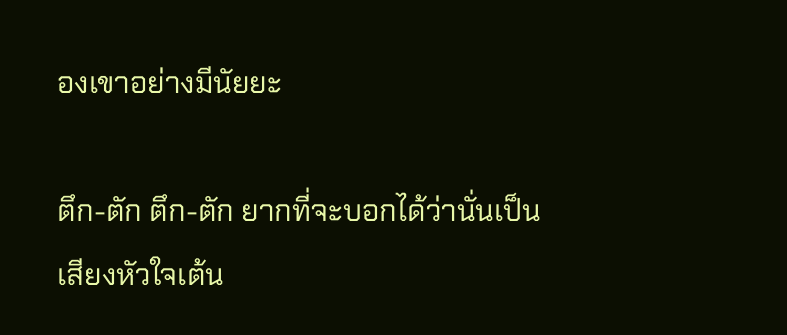องเขาอย่างมีนัยยะ

ตึก-ตัก ตึก-ตัก ยากที่จะบอกได้ว่านั่นเป็นเสียงหัวใจเต้น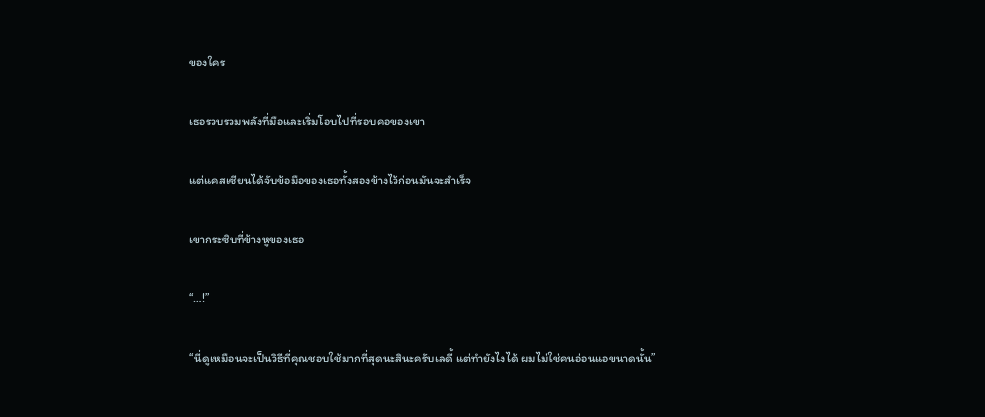ของใคร

เธอรวบรวมพลังที่มือและเริ่มโอบไปที่รอบคอของเขา

แต่แคสเซียนได้จับข้อมือของเธอทั้งสองข้างไว้ก่อนมันจะสำเร็จ

เขากระซิบที่ข้างหูของเธอ

“…!”

“นี่ดูเหมือนจะเป็นวิธีที่คุณชอบใช้มากที่สุดนะสินะครับเลดี้ แต่ทำยังไงได้ ผมไม่ใช่คนอ่อนแอขนาดนั้น”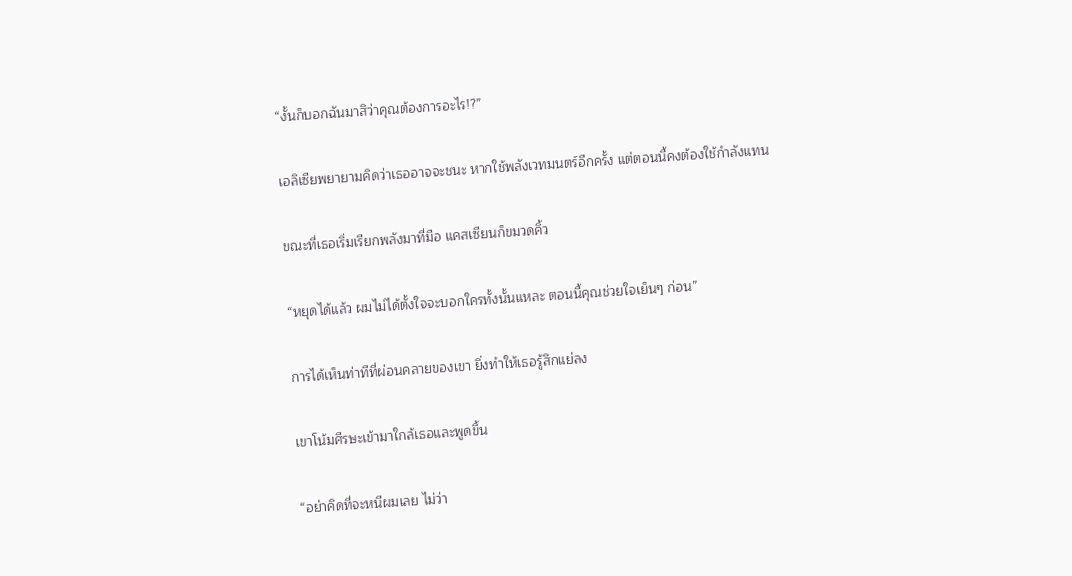“งั้นก็บอกฉันมาสิว่าคุณต้องการอะไร!?”

เอลิเซียพยายามคิดว่าเธออาจจะชนะ หากใช้พลังเวทมนตร์อีกครั้ง แต่ตอนนี้คงต้องใช้กำลังแทน

ขณะที่เธอเริ่มเรียกพลังมาที่มือ แคสเซียนก็ขมวดคิ้ว

“หยุดได้แล้ว ผมไม่ได้ตั้งใจจะบอกใครทั้งนั้นแหละ ตอนนี้คุณช่วยใจเย็นๆ ก่อน”

การได้เห็นท่าทีที่ผ่อนคลายของเขา ยิ่งทำให้เธอรู้สึกแย่ลง

เขาโน้มศีรษะเข้ามาใกล้เธอและพูดขึ้น

“อย่าคิดที่จะหนีผมเลย ไม่ว่า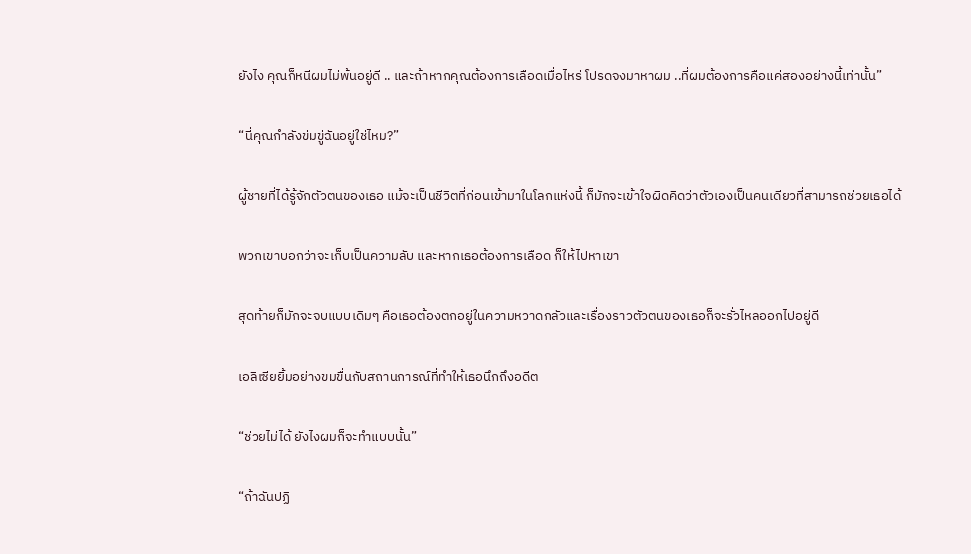ยังไง คุณก็หนีผมไม่พ้นอยู่ดี .. และถ้าหากคุณต้องการเลือดเมื่อไหร่ โปรดจงมาหาผม ..ที่ผมต้องการคือแค่สองอย่างนี้เท่านั้น”

“นี่คุณกำลังข่มขู่ฉันอยู่ใช่ไหม?”

ผู้ชายที่ได้รู้จักตัวตนของเธอ แม้จะเป็นชีวิตที่ก่อนเข้ามาในโลกแห่งนี้ ก็มักจะเข้าใจผิดคิดว่าตัวเองเป็นคนเดียวที่สามารถช่วยเธอได้

พวกเขาบอกว่าจะเก็บเป็นความลับ และหากเธอต้องการเลือด ก็ให้ไปหาเขา

สุดท้ายก็มักจะจบแบบเดิมๆ คือเธอต้องตกอยู่ในความหวาดกลัวและเรื่องราวตัวตนของเธอก็จะรั่วไหลออกไปอยู่ดี

เอลิเซียยิ้มอย่างขมขื่นกับสถานการณ์ที่ทำให้เธอนึกถึงอดีต

“ช่วยไม่ได้ ยังไงผมก็จะทำแบบนั้น”

“ถ้าฉันปฏิ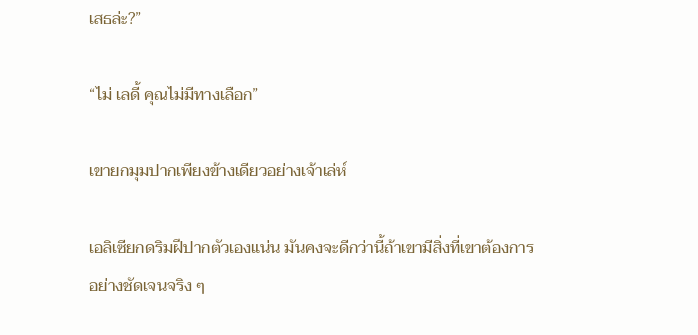เสธล่ะ?”

“ไม่ เลดี้ คุณไม่มีทางเลือก”

เขายกมุมปากเพียงข้างเดียวอย่างเจ้าเล่ห์

เอลิเซียกดริมฝีปากตัวเองแน่น มันคงจะดีกว่านี้ถ้าเขามีสิ่งที่เขาต้องการอย่างชัดเจนจริง ๆ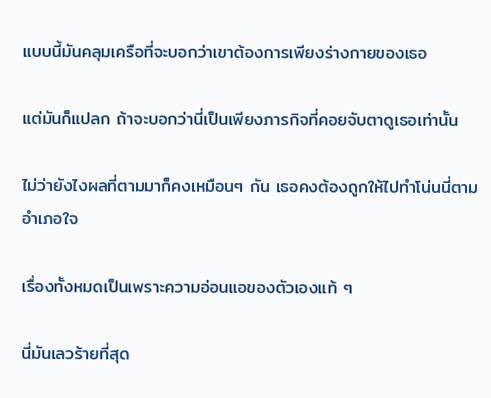แบบนี้มันคลุมเครือที่จะบอกว่าเขาต้องการเพียงร่างกายของเธอ

แต่มันก็แปลก ถ้าจะบอกว่านี่เป็นเพียงภารกิจที่คอยจับตาดูเธอเท่านั้น

ไม่ว่ายังไงผลที่ตามมาก็คงเหมือนๆ กัน เธอคงต้องถูกให้ไปทำโน่นนี่ตามอำเภอใจ

เรื่องทั้งหมดเป็นเพราะความอ่อนแอของตัวเองแท้ ๆ

นี่มันเลวร้ายที่สุด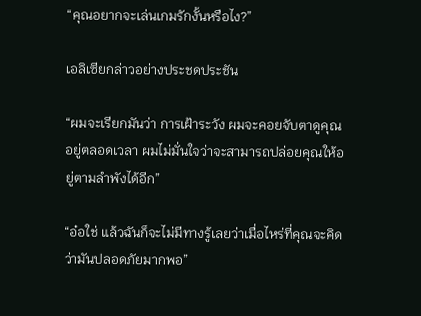“คุณอยากจะเล่นเกมรักงั้นหรือไง?”

เอลิเซียกล่าวอย่างประชดประชัน

“ผมจะเรียกมันว่า การเฝ้าระวัง ผมจะคอยจับตาดูคุณอยู่ตลอดเวลา ผมไม่มั่นใจว่าจะสามารถปล่อยคุณให้อยู่ตามลำพังได้อีก”

“อ๋อใช่ แล้วฉันก็จะไม่มีทางรู้เลยว่าเมื่อไหร่ที่คุณจะคิดว่ามันปลอดภัยมากพอ”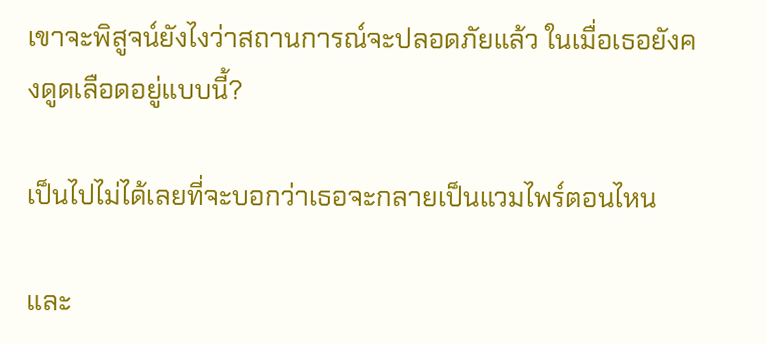เขาจะพิสูจน์ยังไงว่าสถานการณ์จะปลอดภัยแล้ว ในเมื่อเธอยังคงดูดเลือดอยู่แบบนี้?

เป็นไปไม่ได้เลยที่จะบอกว่าเธอจะกลายเป็นแวมไพร์ตอนไหน

และ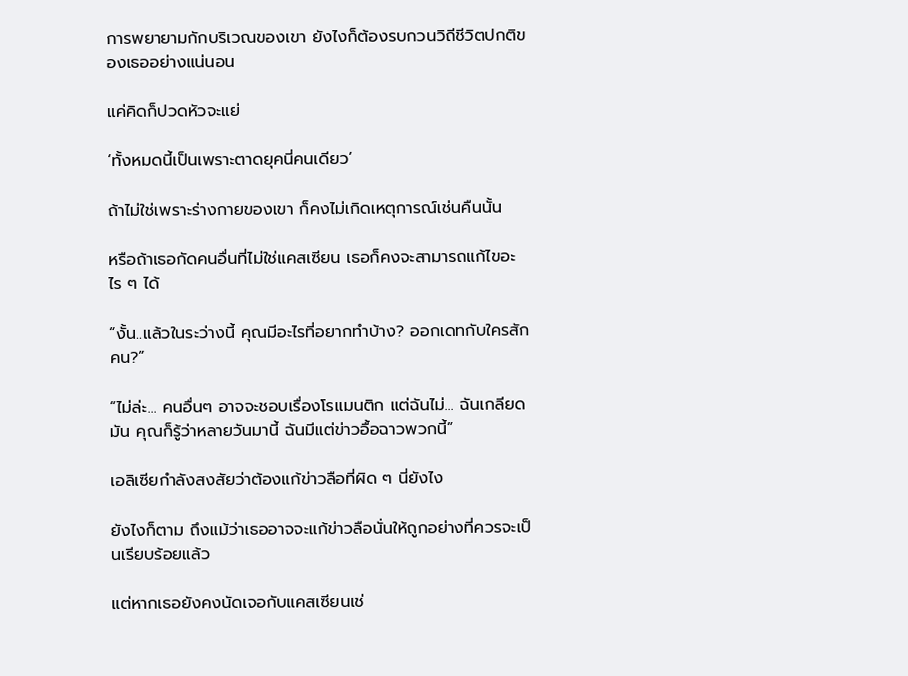การพยายามกักบริเวณของเขา ยังไงก็ต้องรบกวนวิถีชีวิตปกติของเธออย่างแน่นอน

แค่คิดก็ปวดหัวจะแย่

‘ทั้งหมดนี้เป็นเพราะตาดยุคนี่คนเดียว’

ถ้าไม่ใช่เพราะร่างกายของเขา ก็คงไม่เกิดเหตุการณ์เช่นคืนนั้น

หรือถ้าเธอกัดคนอื่นที่ไม่ใช่แคสเซียน เธอก็คงจะสามารถแก้ไขอะไร ๆ ได้

“งั้น..แล้วในระว่างนี้ คุณมีอะไรที่อยากทำบ้าง? ออกเดทกับใครสักคน?”

“ไม่ล่ะ... คนอื่นๆ อาจจะชอบเรื่องโรแมนติก แต่ฉันไม่... ฉันเกลียดมัน คุณก็รู้ว่าหลายวันมานี้ ฉันมีแต่ข่าวอื้อฉาวพวกนี้”

เอลิเซียกำลังสงสัยว่าต้องแก้ข่าวลือที่ผิด ๆ นี่ยังไง

ยังไงก็ตาม ถึงแม้ว่าเธออาจจะแก้ข่าวลือนั่นให้ถูกอย่างที่ควรจะเป็นเรียบร้อยแล้ว

แต่หากเธอยังคงนัดเจอกับแคสเซียนเช่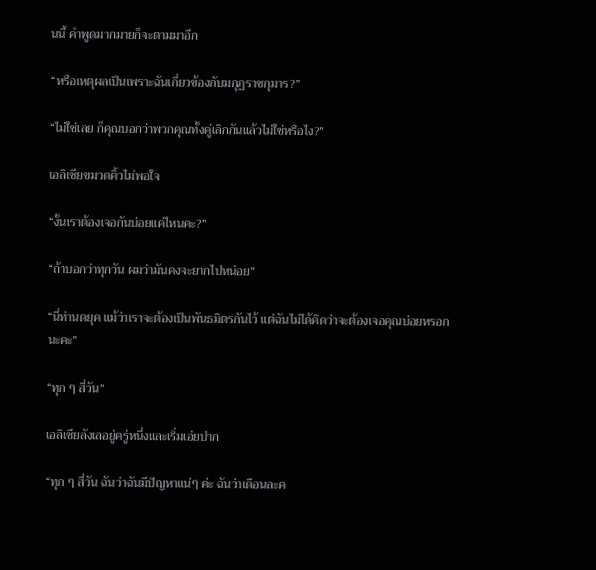นนี้ คำพูดมากมายก็จะตามมาอีก

“หรือเหตุผลเป็นเพราะฉันเกี่ยวข้องกับมกุฏราชกุมาร?”

“ไม่ใช่เลย ก็คุณบอกว่าพวกคุณทั้งคู่เลิกกันแล้วไม่ใช่หรือไง?”

เอลิเซียขมวดคิ้วไม่พอใจ

“งั้นเราต้องเจอกันบ่อยแค่ไหนคะ?”

“ถ้าบอกว่าทุกวัน ผมว่ามันคงจะยากไปหน่อย”

“นี่ท่านดยุค แม้ว่าเราจะต้องเป็นพันธมิตรกันไว้ แต่ฉันไม่ได้คิดว่าจะต้องเจอคุณบ่อยหรอกนะคะ”

“ทุก ๆ สี่วัน”

เอลิเซียลังเลอยู่ครู่หนึ่งและเริ่มเอ่ยปาก

“ทุก ๆ สี่วัน ฉันว่าฉันมีปัญหาแน่ๆ ค่ะ ฉันว่าเดือนละค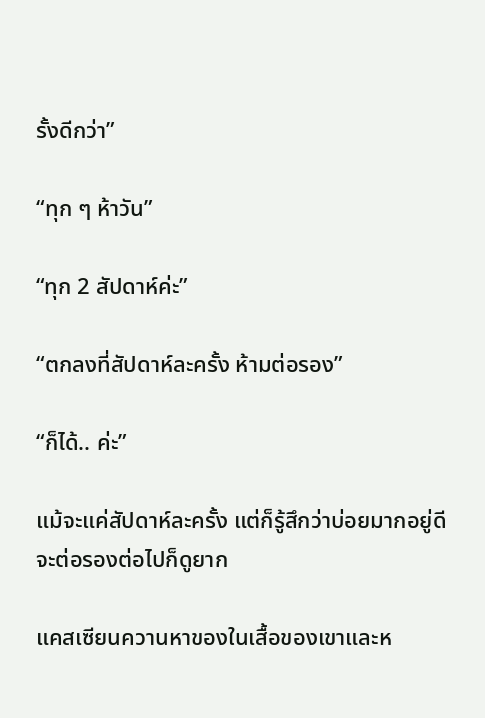รั้งดีกว่า”

“ทุก ๆ ห้าวัน”

“ทุก 2 สัปดาห์ค่ะ”

“ตกลงที่สัปดาห์ละครั้ง ห้ามต่อรอง”

“ก็ได้.. ค่ะ”

แม้จะแค่สัปดาห์ละครั้ง แต่ก็รู้สึกว่าบ่อยมากอยู่ดี จะต่อรองต่อไปก็ดูยาก

แคสเซียนควานหาของในเสื้อของเขาและห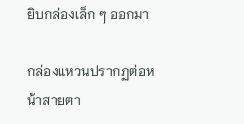ยิบกล่องเล็ก ๆ ออกมา

กล่องแหวนปรากฏต่อหน้าสายตา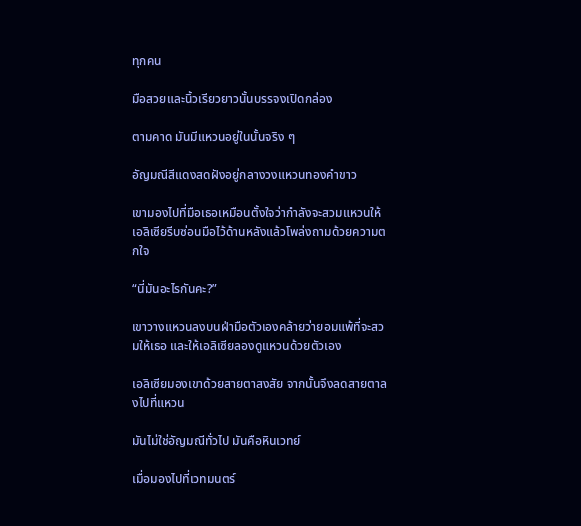ทุกคน

มือสวยและนิ้วเรียวยาวนั้นบรรจงเปิดกล่อง

ตามคาด มันมีแหวนอยู่ในนั้นจริง ๆ

อัญมณีสีแดงสดฝังอยู่กลางวงแหวนทองคำขาว

เขามองไปที่มือเธอเหมือนตั้งใจว่ากำลังจะสวมแหวนให้ เอลิเซียรีบซ่อนมือไว้ด้านหลังแล้วโพล่งถามด้วยความตกใจ

“นี่มันอะไรกันคะ?”

เขาวางแหวนลงบนฝ่ามือตัวเองคล้ายว่ายอมแพ้ที่จะสวมให้เธอ และให้เอลิเซียลองดูแหวนด้วยตัวเอง

เอลิเซียมองเขาด้วยสายตาสงสัย จากนั้นจึงลดสายตาลงไปที่แหวน

มันไม่ใช่อัญมณีทั่วไป มันคือหินเวทย์

เมื่อมองไปที่เวทมนตร์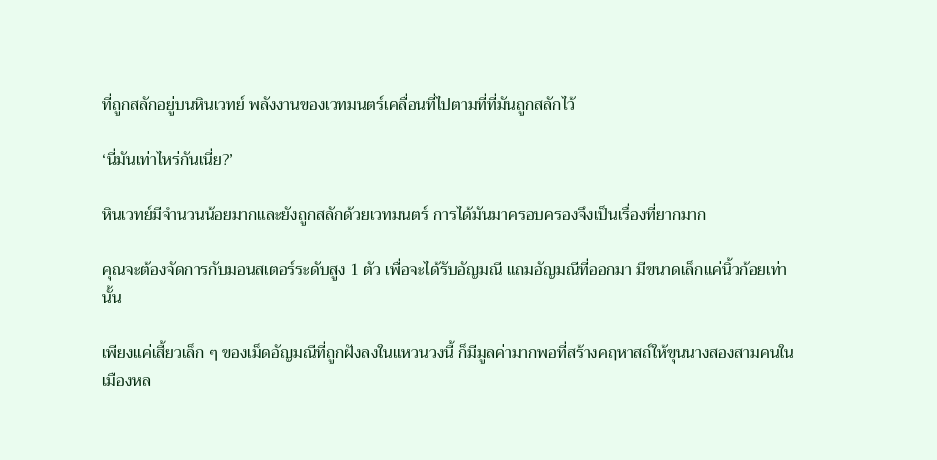ที่ถูกสลักอยู่บนหินเวทย์ พลังงานของเวทมนตร์เคลื่อนที่ไปตามที่ที่มันถูกสลักไว้

‘นี่มันเท่าไหร่กันเนี่ย?’

หินเวทย์มีจำนวนน้อยมากและยังถูกสลักด้วยเวทมนตร์ การได้มันมาครอบครองจึงเป็นเรื่องที่ยากมาก

คุณจะต้องจัดการกับมอนสเตอร์ระดับสูง 1 ตัว เพื่อจะได้รับอัญมณี แถมอัญมณีที่ออกมา มีขนาดเล็กแค่นิ้วก้อยเท่านั้น

เพียงแค่เสี้ยวเล็ก ๆ ของเม็ดอัญมณีที่ถูกฝังลงในแหวนวงนี้ ก็มีมูลค่ามากพอที่สร้างคฤหาสถ์ให้ขุนนางสองสามคนในเมืองหล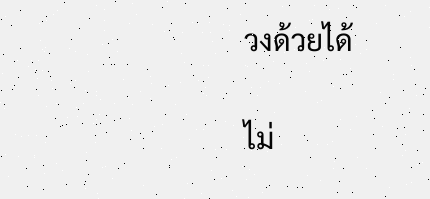วงด้วยได้

ไม่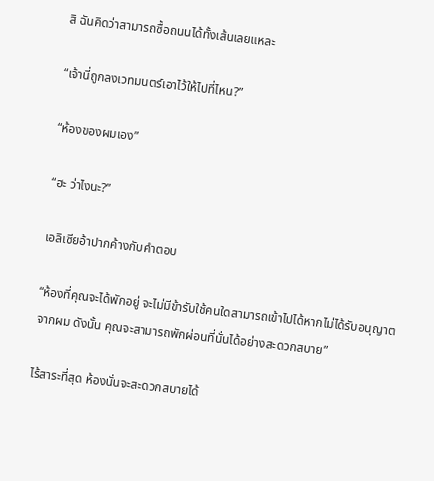สิ ฉันคิดว่าสามารถซื้อถนนได้ทั้งเส้นเลยแหละ

“เจ้านี่ถูกลงเวทมนตร์เอาไว้ให้ไปที่ไหน?”

“ห้องของผมเอง”

“ฮะ ว่าไงนะ?”

เอลิเซียอ้าปากค้างกับคำตอบ

“ห้องที่คุณจะได้พักอยู่ จะไม่มีข้ารับใช้คนใดสามารถเข้าไปได้หากไม่ได้รับอนุญาตจากผม ดังนั้น คุณจะสามารถพักผ่อนที่นั่นได้อย่างสะดวกสบาย”

ไร้สาระที่สุด ห้องนั่นจะสะดวกสบายได้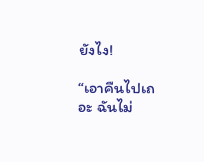ยังไง!

“เอาคืนไปเถอะ ฉันไม่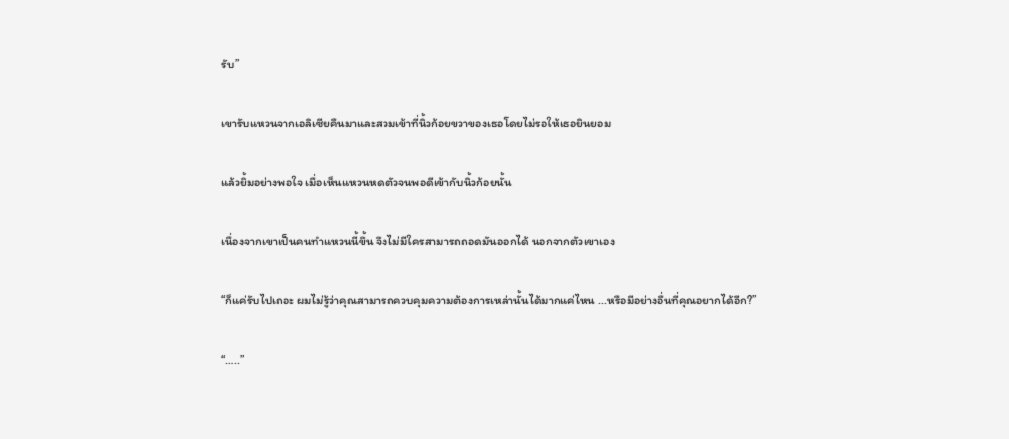รับ”

เขารับแหวนจากเอลิเซียคืนมาและสวมเข้าที่นิ้วก้อยขวาของเธอโดยไม่รอให้เธอยินยอม

แล้วยิ้มอย่างพอใจ เมื่อเห็นแหวนหดตัวจนพอดีเข้ากับนิ้วก้อยนั้น

เนื่องจากเขาเป็นคนทำแหวนนี้ขึ้น จึงไม่มีใครสามารถถอดมันออกได้ นอกจากตัวเขาเอง

“ก็แค่รับไปเถอะ ผมไม่รู้ว่าคุณสามารถควบคุมความต้องการเหล่านั้นได้มากแค่ไหน ...หรือมีอย่างอื่นที่คุณอยากได้อีก?”

“…..”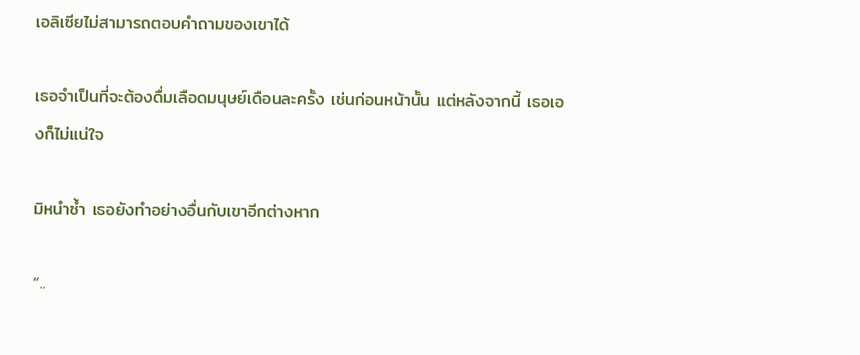เอลิเซียไม่สามารถตอบคำถามของเขาได้

เธอจำเป็นที่จะต้องดื่มเลือดมนุษย์เดือนละครั้ง เช่นก่อนหน้านั้น แต่หลังจากนี้ เธอเองก็ไม่แน่ใจ

มิหนำซ้ำ เธอยังทำอย่างอื่นกับเขาอีกต่างหาก

“..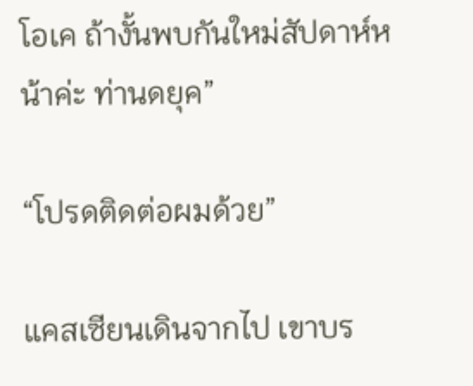โอเค ถ้างั้นพบกันใหม่สัปดาห์หน้าค่ะ ท่านดยุค”

“โปรดติดต่อผมด้วย”

แคสเซียนเดินจากไป เขาบร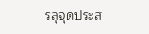รลุจุดประส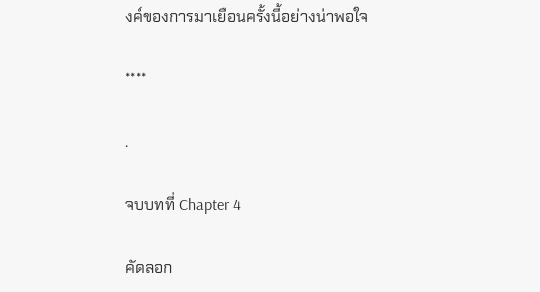งค์ของการมาเยือนครั้งนี้อย่างน่าพอใจ

****

.

จบบทที่ Chapter 4

คัดลอก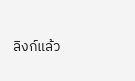ลิงก์แล้ว